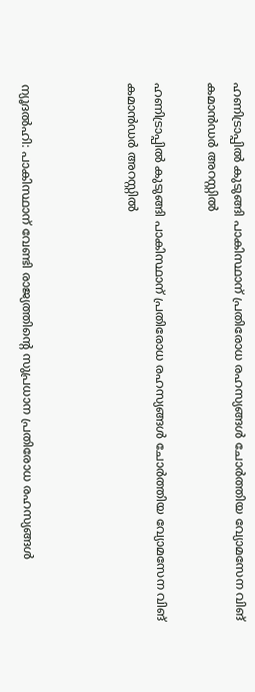ഹണിട്രാപ്പില്‍ കുടുങ്ങി പാകിസ്ഥാന് പ്രതിരോധ രഹസ്യങ്ങള്‍ ചോര്‍ത്തിയ വ്യോമസേന വിങ് കമാന്‍ഡര്‍ അറസ്റ്റില്‍

ഹണിട്രാപ്പില്‍ കുടുങ്ങി പാകിസ്ഥാന് പ്രതിരോധ രഹസ്യങ്ങള്‍ ചോര്‍ത്തിയ വ്യോമസേന വിങ് കമാന്‍ഡര്‍ അറസ്റ്റില്‍



ന്യൂദല്‍ഹി: പാകിസ്ഥാന് വേണ്ടി രാജ്യത്തിന്റെ സുപ്രധാന പ്രതിരോധ രഹസ്യങ്ങള്‍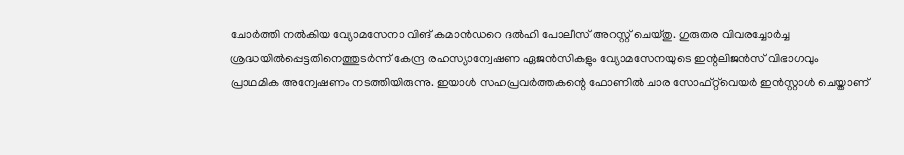ചോര്‍ത്തി നല്‍കിയ വ്യോമസേനാ വിങ് കമാന്‍ഡറെ ദല്‍ഹി പോലീസ് അറസ്റ്റ് ചെയ്തു. ഗുരുതര വിവരച്ചോര്‍ച്ച ശ്രദ്ധയില്‍പ്പെട്ടതിനെത്തുടര്‍ന്ന് കേന്ദ്ര രഹസ്യാന്വേഷണ ഏജന്‍സികളും വ്യോമസേനയുടെ ഇന്റലിജന്‍സ് വിഭാഗവും പ്രാഥമിക അന്വേഷണം നടത്തിയിരുന്നു. ഇയാള്‍ സഹപ്രവര്‍ത്തകന്റെ ഫോണില്‍ ചാര സോഫ്റ്റ്‌വെയര്‍ ഇന്‍സ്റ്റാള്‍ ചെയ്താണ്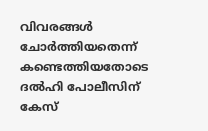വിവരങ്ങള്‍ ചോര്‍ത്തിയതെന്ന് കണ്ടെത്തിയതോടെ ദല്‍ഹി പോലീസിന് കേസ്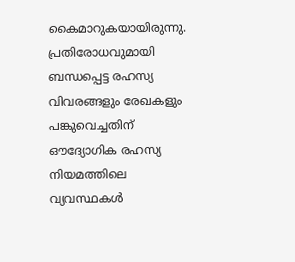കൈമാറുകയായിരുന്നു. പ്രതിരോധവുമായി ബന്ധപ്പെട്ട രഹസ്യ വിവരങ്ങളും രേഖകളും പങ്കുവെച്ചതിന് ഔദ്യോഗിക രഹസ്യ നിയമത്തിലെ വ്യവസ്ഥകള്‍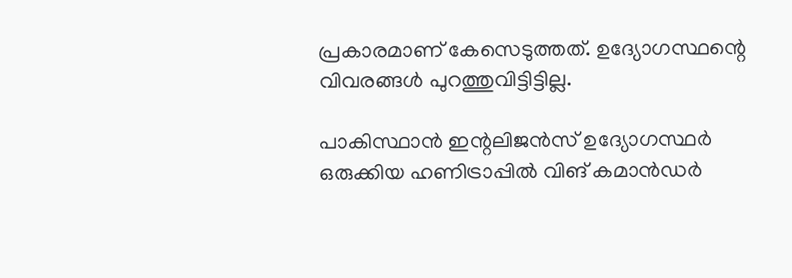പ്രകാരമാണ് കേസെടുത്തത്. ഉദ്യോഗസ്ഥന്റെ വിവരങ്ങള്‍ പുറത്തുവിട്ടിട്ടില്ല.

പാകിസ്ഥാന്‍ ഇന്റലിജന്‍സ് ഉദ്യോഗസ്ഥര്‍ ഒരുക്കിയ ഹണിട്രാപ്പില്‍ വിങ് കമാന്‍ഡര്‍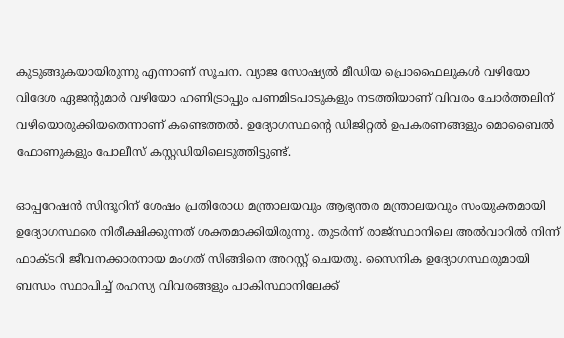കുടുങ്ങുകയായിരുന്നു എന്നാണ് സൂചന. വ്യാജ സോഷ്യല്‍ മീഡിയ പ്രൊഫൈലുകള്‍ വഴിയോ വിദേശ ഏജന്റുമാര്‍ വഴിയോ ഹണിട്രാപ്പും പണമിടപാടുകളും നടത്തിയാണ് വിവരം ചോര്‍ത്തലിന് വഴിയൊരുക്കിയതെന്നാണ് കണ്ടെത്തല്‍. ഉദ്യോഗസ്ഥന്റെ ഡിജിറ്റല്‍ ഉപകരണങ്ങളും മൊബൈല്‍ ഫോണുകളും പോലീസ് കസ്റ്റഡിയിലെടുത്തിട്ടുണ്ട്.

ഓപ്പറേഷന്‍ സിന്ദൂറിന് ശേഷം പ്രതിരോധ മന്ത്രാലയവും ആഭ്യന്തര മന്ത്രാലയവും സംയുക്തമായി ഉദ്യോഗസ്ഥരെ നിരീക്ഷിക്കുന്നത് ശക്തമാക്കിയിരുന്നു. തുടര്‍ന്ന് രാജ്സ്ഥാനിലെ അല്‍വാറില്‍ നിന്ന് ഫാക്ടറി ജീവനക്കാരനായ മംഗത് സിങ്ങിനെ അറസ്റ്റ് ചെയതു. സൈനിക ഉദ്യോഗസ്ഥരുമായി ബന്ധം സ്ഥാപിച്ച് രഹസ്യ വിവരങ്ങളും പാകിസ്ഥാനിലേക്ക്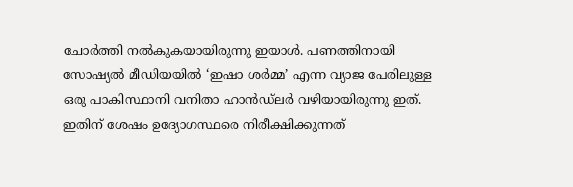ചോര്‍ത്തി നല്‍കുകയായിരുന്നു ഇയാള്‍. പണത്തിനായി സോഷ്യല്‍ മീഡിയയില്‍ ‘ഇഷാ ശര്‍മ്മ’ എന്ന വ്യാജ പേരിലുള്ള ഒരു പാകിസ്ഥാനി വനിതാ ഹാന്‍ഡ്‌ലര്‍ വഴിയായിരുന്നു ഇത്. ഇതിന് ശേഷം ഉദ്യോഗസ്ഥരെ നിരീക്ഷിക്കുന്നത്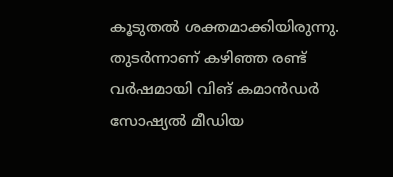കൂടുതല്‍ ശക്തമാക്കിയിരുന്നു. തുടര്‍ന്നാണ് കഴിഞ്ഞ രണ്ട് വര്‍ഷമായി വിങ് കമാന്‍ഡര്‍ സോഷ്യല്‍ മീഡിയ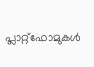പ്ലാറ്റ്ഫോമുകള്‍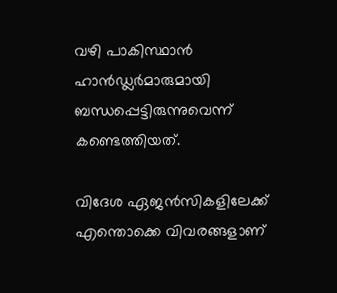വഴി പാകിസ്ഥാന്‍ ഹാന്‍ഡ്ലര്‍മാരുമായി ബന്ധപ്പെട്ടിരുന്നുവെന്ന് കണ്ടെത്തിയത്.

വിദേശ ഏജന്‍സികളിലേക്ക് എന്തൊക്കെ വിവരങ്ങളാണ്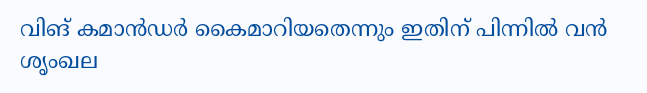വിങ് കമാന്‍ഡര്‍ കൈമാറിയതെന്നും ഇതിന് പിന്നില്‍ വന്‍ ശൃംഖല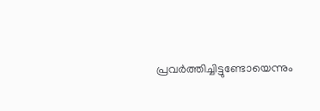പ്രവര്‍ത്തിച്ചിട്ടുണ്ടോയെന്നും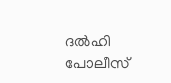ദല്‍ഹി പോലീസ്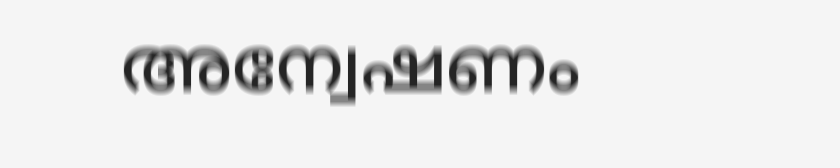അന്വേഷണം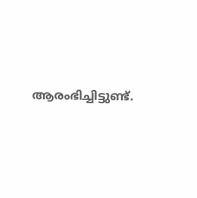ആരംഭിച്ചിട്ടുണ്ട്.